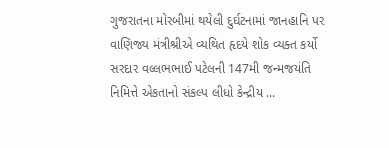ગુજરાતના મોરબીમાં થયેલી દુર્ઘટનામાં જાનહાનિ પર વાણિજ્ય મંત્રીશ્રીએ વ્યથિત હૃદયે શોક વ્યક્ત કર્યો
સરદાર વલ્લભભાઈ પટેલની 147મી જન્મજયંતિ નિમિત્તે એકતાનો સંકલ્પ લીધો કેન્દ્રીય ...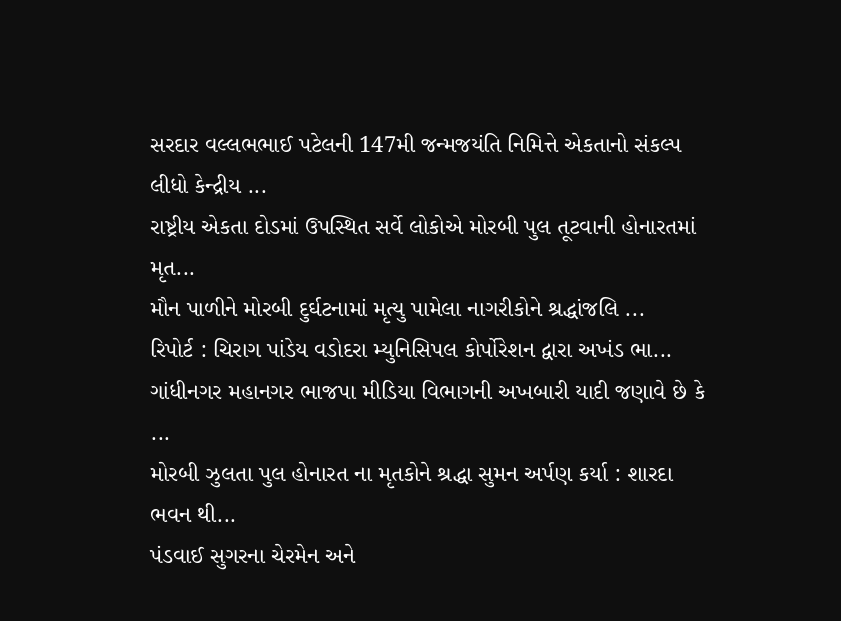સરદાર વલ્લભભાઈ પટેલની 147મી જન્મજયંતિ નિમિત્તે એકતાનો સંકલ્પ લીધો કેન્દ્રીય ...
રાષ્ટ્રીય એકતા દોડમાં ઉપસ્થિત સર્વે લોકોએ મોરબી પુલ તૂટવાની હોનારતમાં મૃત...
મૌન પાળીને મોરબી દુર્ઘટનામાં મૃત્યુ પામેલા નાગરીકોને શ્રદ્ધાંજલિ ...
રિપોર્ટ : ચિરાગ પાંડેય વડોદરા મ્યુનિસિપલ કોર્પોરેશન દ્વારા અખંડ ભા...
ગાંધીનગર મહાનગર ભાજપા મીડિયા વિભાગની અખબારી યાદી જણાવે છે કે ...
મોરબી ઝુલતા પુલ હોનારત ના મૃતકોને શ્રદ્ધા સુમન અર્પણ કર્યા : શારદા ભવન થી...
પંડવાઈ સુગરના ચેરમેન અને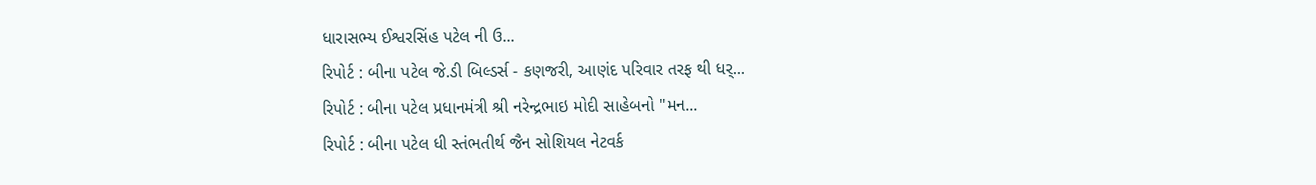ધારાસભ્ય ઈશ્વરસિંહ પટેલ ની ઉ...
રિપોર્ટ : બીના પટેલ જે.ડી બિલ્ડર્સ - કણજરી, આણંદ પરિવાર તરફ થી ધર્...
રિપોર્ટ : બીના પટેલ પ્રધાનમંત્રી શ્રી નરેન્દ્રભાઇ મોદી સાહેબનો "મન...
રિપોર્ટ : બીના પટેલ ધી સ્તંભતીર્થ જૈન સોશિયલ નેટવર્ક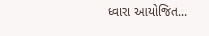ધ્વારા આયોજિત...